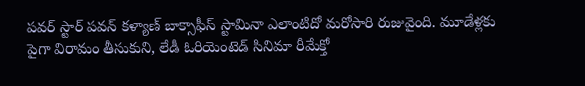పవర్ స్టార్ పవన్ కళ్యాణ్ బాక్సాఫీస్ స్టామినా ఎలాంటిదో మరోసారి రుజువైంది. మూడేళ్లకు పైగా విరామం తీసుకుని, లేడీ ఓరియెంటెడ్ సినిమా రీమేక్తో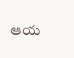ఆయ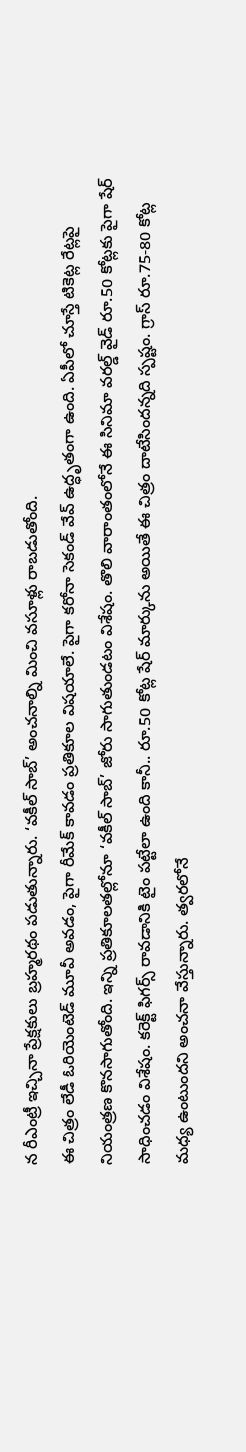న రీఎంట్రీ ఇచ్చినా ప్రేక్షకులు బ్రహ్మరథం పడుతున్నారు. ‘వకీల్ సాబ్’ అంచనాల్ని మించి వసూళ్లు రాబడుతోంది.
ఈ చిత్రం లేడీ ఓరియెంటెడ్ మూవీ అవడం, పైగా రీమేక్ కావడం ప్రతికూల విషయాలే. పైగా కరోనా సెకండ్ వేవ్ ఉద్ధృతంగా ఉంది. ఏపీలో చూస్తే టికెట్ల రేట్లపై నియంత్రణ కొనసాగుతోంది. ఇన్ని ప్రతికూలతల్లోనూ ‘వకీల్ సాబ్’ జోరు సాగుతుండటం విశేషం. తొలి వారాంతంలోనే ఈ సినిమా వరల్డ్ వైడ్ రూ.50 కోట్లకు పైగా షేర్ సాధించడం విశేషం. కరెక్ట్ ఫిగర్స్ రావడానికి టైం పట్టేలా ఉంది కానీ.. రూ.50 కోట్ల షేర్ మార్కును అయితే ఈ చిత్రం దాటేసిందన్నది స్పష్టం. గ్రాస్ రూ.75-80 కోట్ల మధ్య ఉంటుందని అంచనా వేస్తున్నారు. త్వరలోనే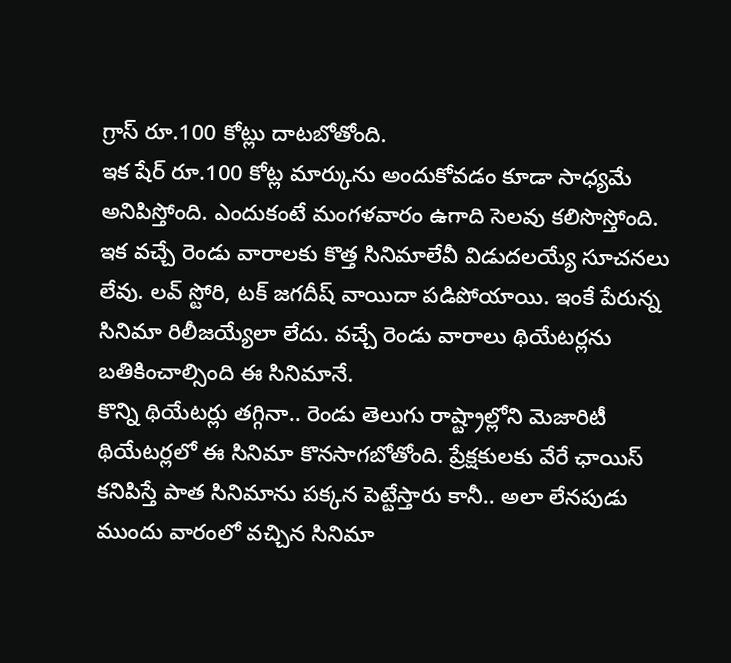గ్రాస్ రూ.100 కోట్లు దాటబోతోంది.
ఇక షేర్ రూ.100 కోట్ల మార్కును అందుకోవడం కూడా సాధ్యమే అనిపిస్తోంది. ఎందుకంటే మంగళవారం ఉగాది సెలవు కలిసొస్తోంది. ఇక వచ్చే రెండు వారాలకు కొత్త సినిమాలేవీ విడుదలయ్యే సూచనలు లేవు. లవ్ స్టోరి, టక్ జగదీష్ వాయిదా పడిపోయాయి. ఇంకే పేరున్న సినిమా రిలీజయ్యేలా లేదు. వచ్చే రెండు వారాలు థియేటర్లను బతికించాల్సింది ఈ సినిమానే.
కొన్ని థియేటర్లు తగ్గినా.. రెండు తెలుగు రాష్ట్రాల్లోని మెజారిటీ థియేటర్లలో ఈ సినిమా కొనసాగబోతోంది. ప్రేక్షకులకు వేరే ఛాయిస్ కనిపిస్తే పాత సినిమాను పక్కన పెట్టేస్తారు కానీ.. అలా లేనపుడు ముందు వారంలో వచ్చిన సినిమా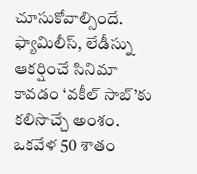చూసుకోవాల్సిందే. ఫ్యామిలీస్, లేడీస్ను ఆకర్షించే సినిమా కావడం ‘వకీల్ సాబ్’కు కలిసొచ్చే అంశం. ఒకవేళ 50 శాతం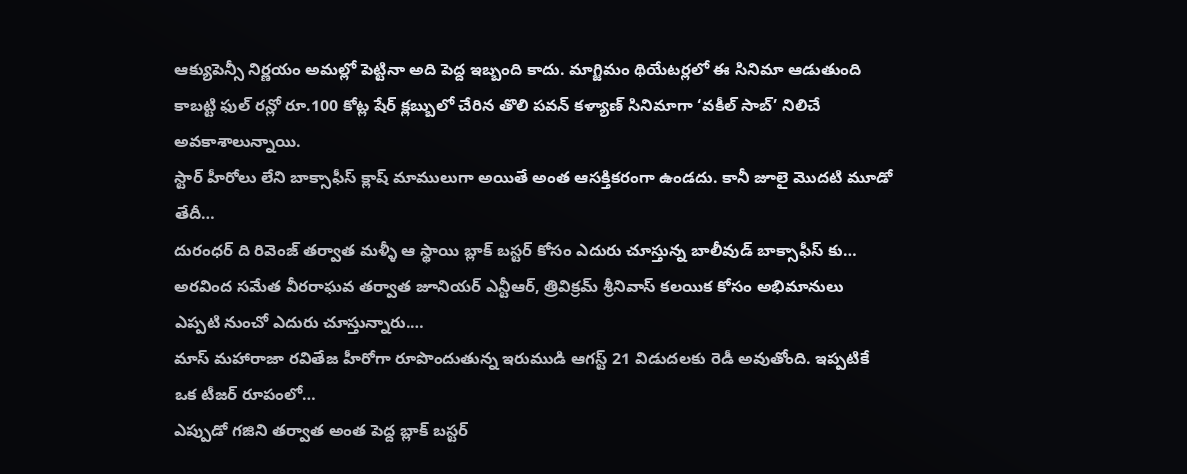ఆక్యుపెన్సీ నిర్ణయం అమల్లో పెట్టినా అది పెద్ద ఇబ్బంది కాదు. మాగ్జిమం థియేటర్లలో ఈ సినిమా ఆడుతుంది కాబట్టి ఫుల్ రన్లో రూ.100 కోట్ల షేర్ క్లబ్బులో చేరిన తొలి పవన్ కళ్యాణ్ సినిమాగా ‘వకీల్ సాబ్’ నిలిచే అవకాశాలున్నాయి.
స్టార్ హీరోలు లేని బాక్సాఫీస్ క్లాష్ మాములుగా అయితే అంత ఆసక్తికరంగా ఉండదు. కానీ జూలై మొదటి మూడో తేదీ…
దురంధర్ ది రివెంజ్ తర్వాత మళ్ళీ ఆ స్థాయి బ్లాక్ బస్టర్ కోసం ఎదురు చూస్తున్న బాలీవుడ్ బాక్సాఫీస్ కు…
అరవింద సమేత వీరరాఘవ తర్వాత జూనియర్ ఎన్టీఆర్, త్రివిక్రమ్ శ్రీనివాస్ కలయిక కోసం అభిమానులు ఎప్పటి నుంచో ఎదురు చూస్తున్నారు.…
మాస్ మహారాజా రవితేజ హీరోగా రూపొందుతున్న ఇరుముడి ఆగస్ట్ 21 విడుదలకు రెడీ అవుతోంది. ఇప్పటికే ఒక టీజర్ రూపంలో…
ఎప్పుడో గజిని తర్వాత అంత పెద్ద బ్లాక్ బస్టర్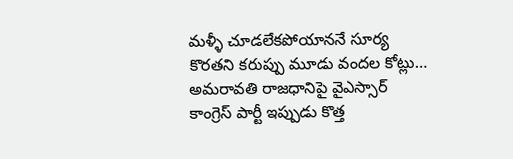మళ్ళీ చూడలేకపోయాననే సూర్య కొరతని కరుప్పు మూడు వందల కోట్లు…
అమరావతి రాజధానిపై వైఎస్సార్ కాంగ్రెస్ పార్టీ ఇప్పుడు కొత్త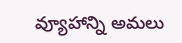వ్యూహాన్ని అమలు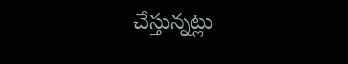చేస్తున్నట్లు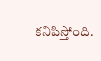కనిపిస్తోంది.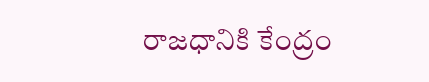రాజధానికి కేంద్రం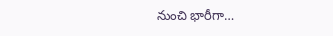నుంచి భారీగా…